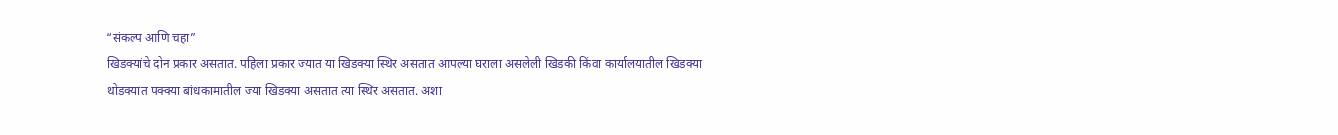“संकल्प आणि चहा”
खिडक्यांचे दोन प्रकार असतात. पहिला प्रकार ज्यात या खिडक्या स्थिर असतात आपल्या घराला असलेली खिडकी किंवा कार्यालयातील खिडक्या थोडक्यात पक्क्या बांधकामातील ज्या खिडक्या असतात त्या स्थिर असतात. अशा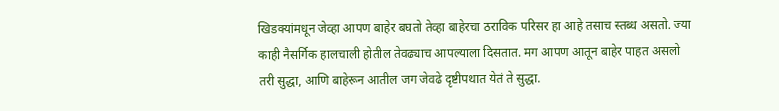खिडक्यांमधून जेव्हा आपण बाहेर बघतो तेव्हा बाहेरचा ठराविक परिसर हा आहे तसाच स्तब्ध असतो. ज्या काही नैसर्गिक हालचाली होतील तेवढ्याच आपल्याला दिसतात. मग आपण आतून बाहेर पाहत असलो तरी सुद्धा, आणि बाहेरून आतील जग जेवढे दृष्टीपथात येतं ते सुद्धा.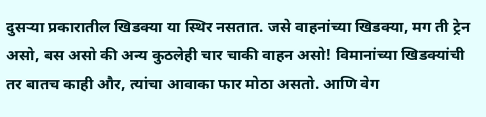दुसऱ्या प्रकारातील खिडक्या या स्थिर नसतात. जसे वाहनांच्या खिडक्या, मग ती ट्रेन असो, बस असो की अन्य कुठलेही चार चाकी वाहन असो! विमानांच्या खिडक्यांची तर बातच काही और, त्यांचा आवाका फार मोठा असतो. आणि वेग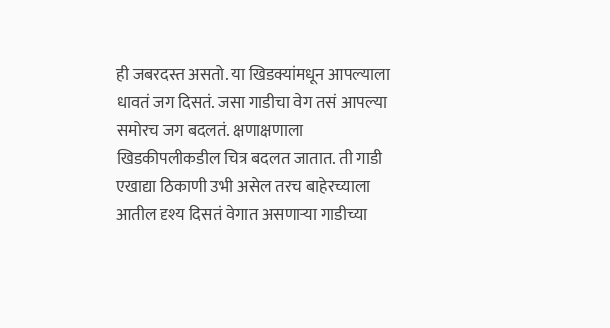ही जबरदस्त असतो. या खिडक्यांमधून आपल्याला धावतं जग दिसतं. जसा गाडीचा वेग तसं आपल्या समोरच जग बदलतं. क्षणाक्षणाला खिडकीपलीकडील चित्र बदलत जातात. ती गाडी एखाद्या ठिकाणी उभी असेल तरच बाहेरच्याला आतील दृश्य दिसतं वेगात असणाऱ्या गाडीच्या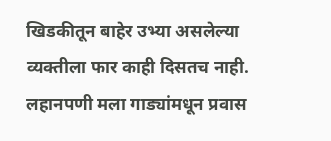खिडकीतून बाहेर उभ्या असलेल्या व्यक्तीला फार काही दिसतच नाही.
लहानपणी मला गाड्यांमधून प्रवास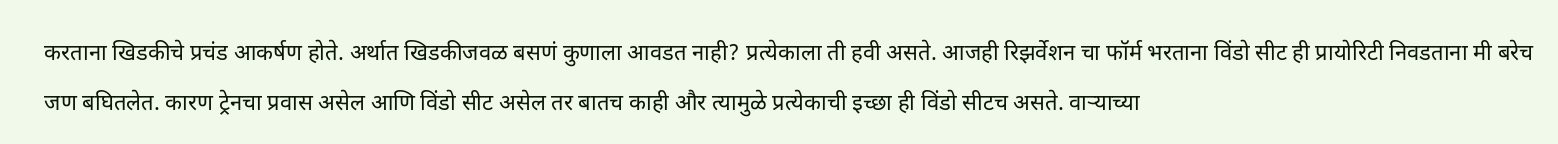करताना खिडकीचे प्रचंड आकर्षण होते. अर्थात खिडकीजवळ बसणं कुणाला आवडत नाही? प्रत्येकाला ती हवी असते. आजही रिझर्वेशन चा फॉर्म भरताना विंडो सीट ही प्रायोरिटी निवडताना मी बरेच जण बघितलेत. कारण ट्रेनचा प्रवास असेल आणि विंडो सीट असेल तर बातच काही और त्यामुळे प्रत्येकाची इच्छा ही विंडो सीटच असते. वाऱ्याच्या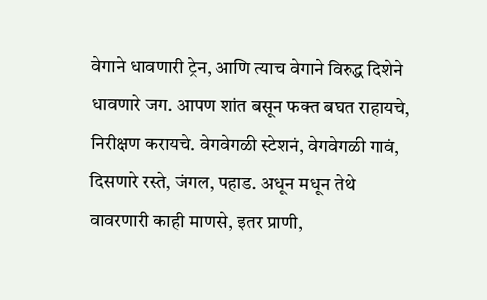वेगाने धावणारी ट्रेन, आणि त्याच वेगाने विरुद्ध दिशेने धावणारे जग. आपण शांत बसून फक्त बघत राहायचे, निरीक्षण करायचे. वेगवेगळी स्टेशनं, वेगवेगळी गावं, दिसणारे रस्ते, जंगल, पहाड. अधून मधून तेथे वावरणारी काही माणसे, इतर प्राणी,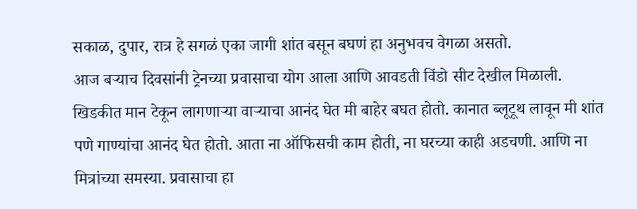सकाळ, दुपार, रात्र हे सगळं एका जागी शांत बसून बघणं हा अनुभवच वेगळा असतो.
आज बऱ्याच दिवसांनी ट्रेनच्या प्रवासाचा योग आला आणि आवडती विंडो सीट देखील मिळाली. खिडकीत मान टेकून लागणाऱ्या वाऱ्याचा आनंद घेत मी बाहेर बघत होतो. कानात ब्लूटूथ लावून मी शांत पणे गाण्यांचा आनंद घेत होतो. आता ना ऑफिसची काम होती, ना घरच्या काही अडचणी. आणि ना मित्रांच्या समस्या. प्रवासाचा हा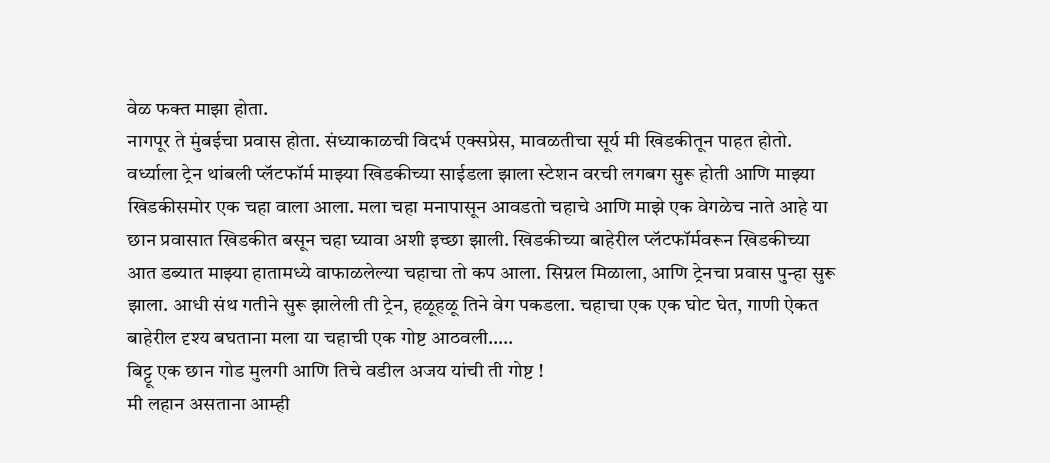वेळ फक्त माझा होता.
नागपूर ते मुंबईचा प्रवास होता. संध्याकाळची विदर्भ एक्सप्रेस, मावळतीचा सूर्य मी खिडकीतून पाहत होतो. वर्ध्याला ट्रेन थांबली प्लॅटफॉर्म माझ्या खिडकीच्या साईडला झाला स्टेशन वरची लगबग सुरू होती आणि माझ्या खिडकीसमोर एक चहा वाला आला. मला चहा मनापासून आवडतो चहाचे आणि माझे एक वेगळेच नाते आहे या छान प्रवासात खिडकीत बसून चहा घ्यावा अशी इच्छा झाली. खिडकीच्या बाहेरील प्लॅटफॉर्मवरून खिडकीच्या आत डब्यात माझ्या हातामध्ये वाफाळलेल्या चहाचा तो कप आला. सिग्नल मिळाला, आणि ट्रेनचा प्रवास पुन्हा सुरू झाला. आधी संथ गतीने सुरू झालेली ती ट्रेन, हळूहळू तिने वेग पकडला. चहाचा एक एक घोट घेत, गाणी ऐकत बाहेरील दृश्य बघताना मला या चहाची एक गोष्ट आठवली…..
बिट्टू एक छान गोड मुलगी आणि तिचे वडील अजय यांची ती गोष्ट !
मी लहान असताना आम्ही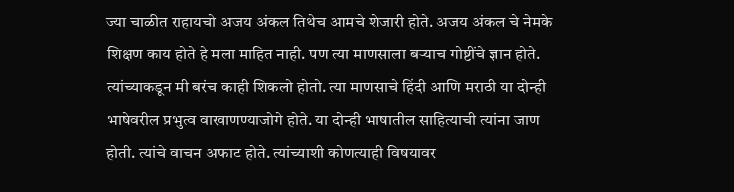ज्या चाळीत राहायचो अजय अंकल तिथेच आमचे शेजारी होते. अजय अंकल चे नेमके शिक्षण काय होते हे मला माहित नाही. पण त्या माणसाला बऱ्याच गोष्टींचे ज्ञान होते. त्यांच्याकडून मी बरंच काही शिकलो होतो. त्या माणसाचे हिंदी आणि मराठी या दोन्ही भाषेवरील प्रभुत्व वाखाणण्याजोगे होते. या दोन्ही भाषातील साहित्याची त्यांना जाण होती. त्यांचे वाचन अफाट होते. त्यांच्याशी कोणत्याही विषयावर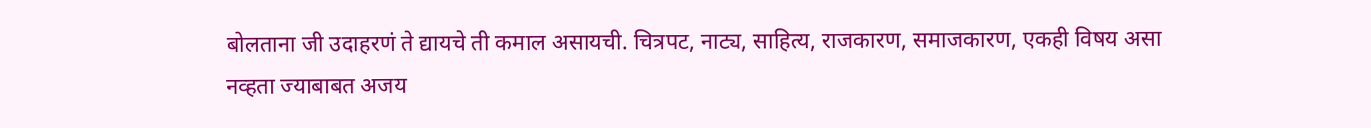बोलताना जी उदाहरणं ते द्यायचे ती कमाल असायची. चित्रपट, नाट्य, साहित्य, राजकारण, समाजकारण, एकही विषय असा नव्हता ज्याबाबत अजय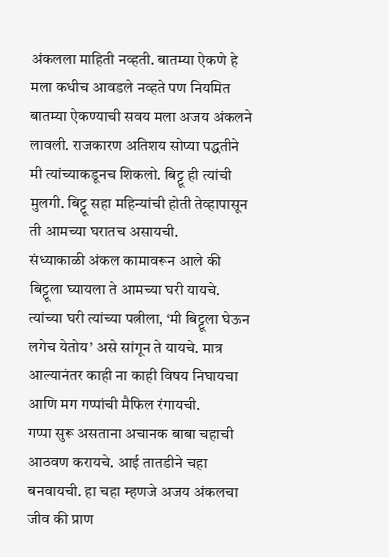अंकलला माहिती नव्हती. बातम्या ऐकणे हे मला कधीच आवडले नव्हते पण नियमित बातम्या ऐकण्याची सवय मला अजय अंकलने लावली. राजकारण अतिशय सोप्या पद्धतीने मी त्यांच्याकडूनच शिकलो. बिट्टू ही त्यांची मुलगी. बिट्टू सहा महिन्यांची होती तेव्हापासून ती आमच्या घरातच असायची.
संध्याकाळी अंकल कामावरून आले की बिट्टूला घ्यायला ते आमच्या घरी यायचे. त्यांच्या घरी त्यांच्या पत्नीला, ‘मी बिट्टूला घेऊन लगेच येतोय’ असे सांगून ते यायचे. मात्र आल्यानंतर काही ना काही विषय निघायचा आणि मग गप्पांची मैफिल रंगायची.
गप्पा सुरू असताना अचानक बाबा चहाची आठवण करायचे. आई तातडीने चहा बनवायची. हा चहा म्हणजे अजय अंकलचा जीव की प्राण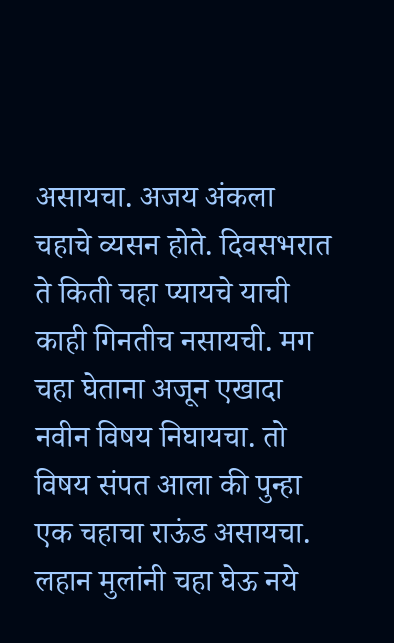असायचा. अजय अंकला चहाचे व्यसन होते. दिवसभरात ते किती चहा प्यायचे याची काही गिनतीच नसायची. मग चहा घेताना अजून एखादा नवीन विषय निघायचा. तो विषय संपत आला की पुन्हा एक चहाचा राऊंड असायचा.
लहान मुलांनी चहा घेऊ नये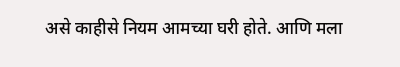असे काहीसे नियम आमच्या घरी होते. आणि मला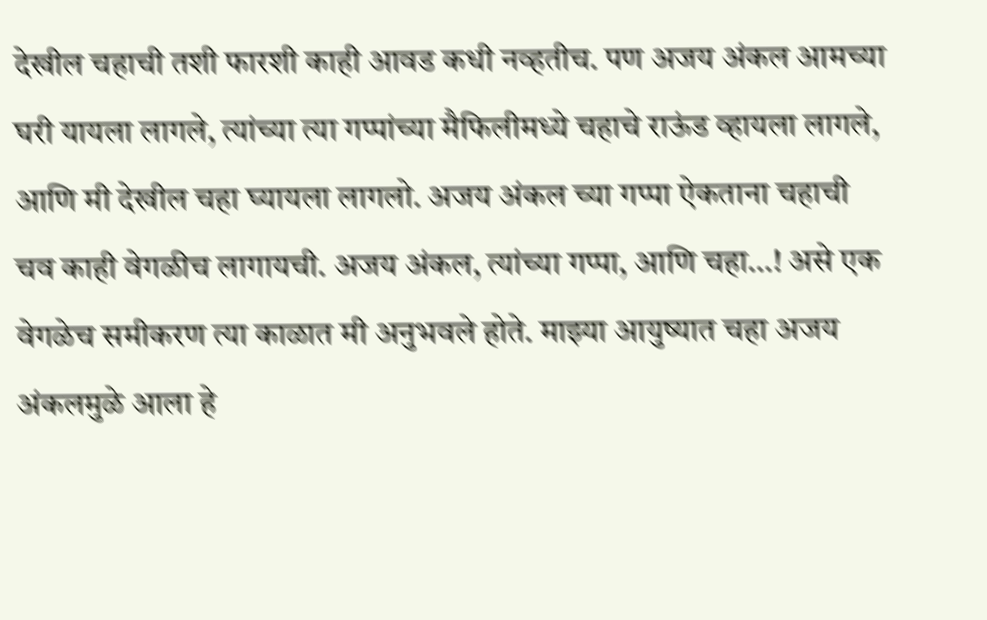देखील चहाची तशी फारशी काही आवड कधी नव्हतीच. पण अजय अंकल आमच्या घरी यायला लागले, त्यांच्या त्या गप्पांच्या मैफिलीमध्ये चहाचे राऊंड व्हायला लागले, आणि मी देखील चहा घ्यायला लागलो. अजय अंकल च्या गप्पा ऐकताना चहाची चव काही वेगळीच लागायची. अजय अंकल, त्यांच्या गप्पा, आणि चहा…! असे एक वेगळेच समीकरण त्या काळात मी अनुभवले होते. माझ्या आयुष्यात चहा अजय अंकलमुळे आला हे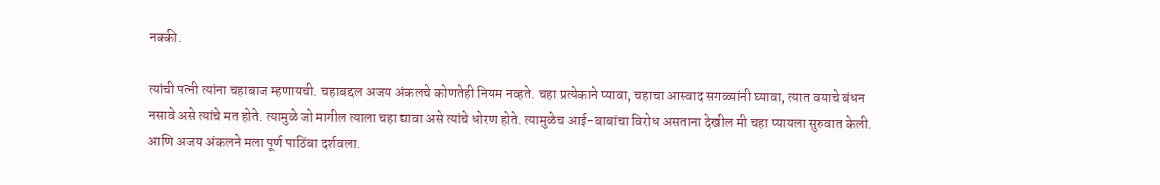नक्की.

त्यांची पत्नी त्यांना चहाबाज म्हणायची. चहाबद्दल अजय अंकलचे कोणतेही नियम नव्हते. चहा प्रत्येकाने प्यावा, चहाचा आस्वाद सगळ्यांनी घ्यावा, त्यात वयाचे बंधन नसावे असे त्यांचे मत होते. त्यामुळे जो मागील त्याला चहा द्यावा असे त्यांचे धोरण होते. त्यामुळेच आई-बाबांचा विरोध असताना देखील मी चहा प्यायला सुरुवात केली. आणि अजय अंकलने मला पूर्ण पाठिंबा दर्शवला.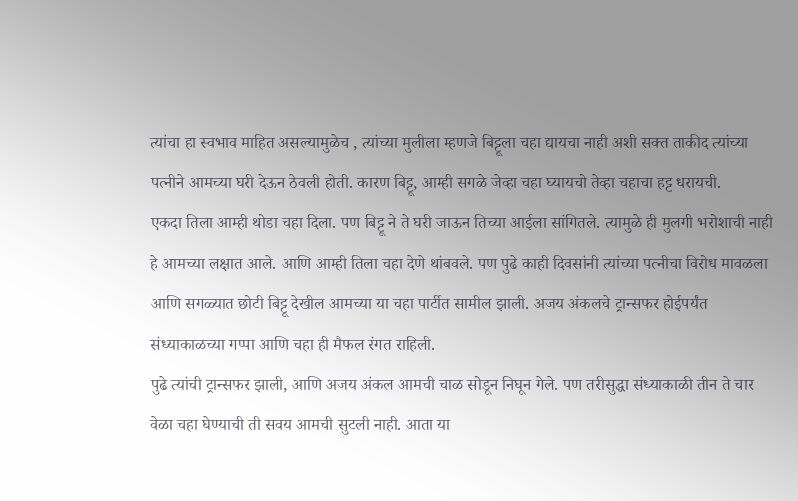त्यांचा हा स्वभाव माहित असल्यामुळेच , त्यांच्या मुलीला म्हणजे बिट्टूला चहा द्यायचा नाही अशी सक्त ताकीद त्यांच्या पत्नीने आमच्या घरी देऊन ठेवली होती. कारण बिट्टू, आम्ही सगळे जेव्हा चहा घ्यायचो तेव्हा चहाचा हट्ट धरायची.
एकदा तिला आम्ही थोडा चहा दिला. पण बिट्टू ने ते घरी जाऊन तिच्या आईला सांगितले. त्यामुळे ही मुलगी भरोशाची नाही हे आमच्या लक्षात आले. आणि आम्ही तिला चहा देणे थांबवले. पण पुढे काही दिवसांनी त्यांच्या पत्नीचा विरोध मावळला आणि सगळ्यात छोटी बिट्टू देखील आमच्या या चहा पार्टीत सामील झाली. अजय अंकलचे ट्रान्सफर होईपर्यंत संध्याकाळच्या गप्पा आणि चहा ही मैफल रंगत राहिली.
पुढे त्यांची ट्रान्सफर झाली, आणि अजय अंकल आमची चाळ सोडून निघून गेले. पण तरीसुद्धा संध्याकाळी तीन ते चार वेळा चहा घेण्याची ती सवय आमची सुटली नाही. आता या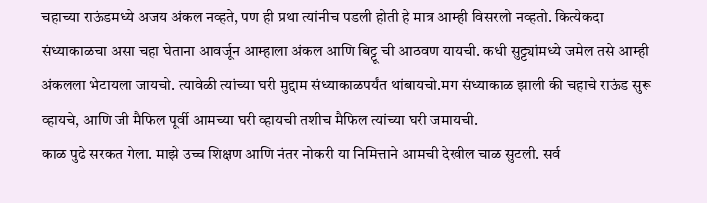चहाच्या राऊंडमध्ये अजय अंकल नव्हते, पण ही प्रथा त्यांनीच पडली होती हे मात्र आम्ही विसरलो नव्हतो. कित्येकदा संध्याकाळचा असा चहा घेताना आवर्जून आम्हाला अंकल आणि बिट्टू ची आठवण यायची. कधी सुट्ट्यांमध्ये जमेल तसे आम्ही अंकलला भेटायला जायचो. त्यावेळी त्यांच्या घरी मुद्दाम संध्याकाळपर्यंत थांबायचो.मग संध्याकाळ झाली की चहाचे राऊंड सुरू व्हायचे, आणि जी मैफिल पूर्वी आमच्या घरी व्हायची तशीच मैफिल त्यांच्या घरी जमायची.
काळ पुढे सरकत गेला. माझे उच्च शिक्षण आणि नंतर नोकरी या निमित्ताने आमची देखील चाळ सुटली. सर्व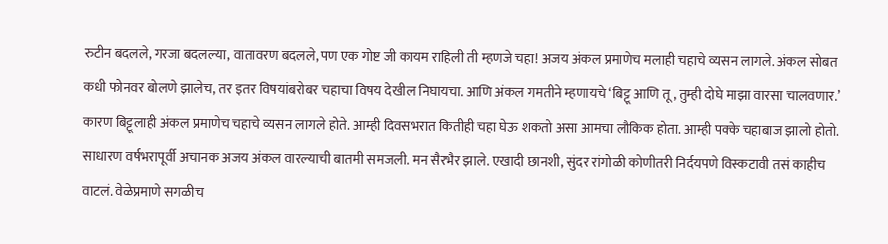रुटीन बदलले, गरजा बदलल्या, वातावरण बदलले, पण एक गोष्ट जी कायम राहिली ती म्हणजे चहा! अजय अंकल प्रमाणेच मलाही चहाचे व्यसन लागले. अंकल सोबत कधी फोनवर बोलणे झालेच, तर इतर विषयांबरोबर चहाचा विषय देखील निघायचा. आणि अंकल गमतीने म्हणायचे ‘बिट्टू आणि तू, तुम्ही दोघे माझा वारसा चालवणार.’ कारण बिट्टूलाही अंकल प्रमाणेच चहाचे व्यसन लागले होते. आम्ही दिवसभरात कितीही चहा घेऊ शकतो असा आमचा लौकिक होता. आम्ही पक्के चहाबाज झालो होतो.
साधारण वर्षभरापूर्वी अचानक अजय अंकल वारल्याची बातमी समजली. मन सैरभैर झाले. एखादी छानशी, सुंदर रांगोळी कोणीतरी निर्दयपणे विस्कटावी तसं काहीच वाटलं. वेळेप्रमाणे सगळीच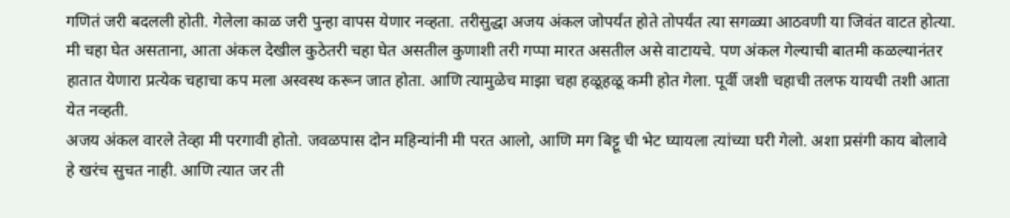गणितं जरी बदलली होती. गेलेला काळ जरी पुन्हा वापस येणार नव्हता. तरीसुद्धा अजय अंकल जोपर्यंत होते तोपर्यंत त्या सगळ्या आठवणी या जिवंत वाटत होत्या. मी चहा घेत असताना, आता अंकल देखील कुठेतरी चहा घेत असतील कुणाशी तरी गप्पा मारत असतील असे वाटायचे. पण अंकल गेल्याची बातमी कळल्यानंतर हातात येणारा प्रत्येक चहाचा कप मला अस्वस्थ करून जात होता. आणि त्यामुळेच माझा चहा हळूहळू कमी होत गेला. पूर्वी जशी चहाची तलफ यायची तशी आता येत नव्हती.
अजय अंकल वारले तेव्हा मी परगावी होतो. जवळपास दोन महिन्यांनी मी परत आलो, आणि मग बिट्टू ची भेट घ्यायला त्यांच्या घरी गेलो. अशा प्रसंगी काय बोलावे हे खरंच सुचत नाही. आणि त्यात जर ती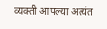व्यक्ती आपल्या अत्यंत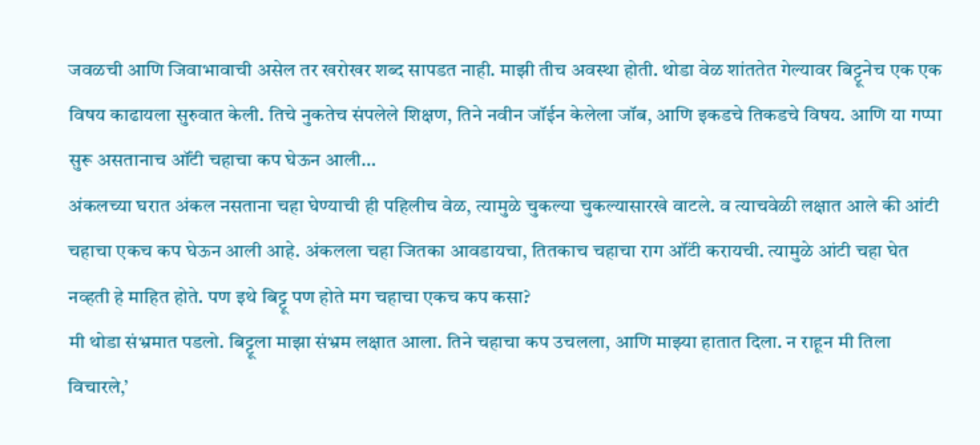जवळची आणि जिवाभावाची असेल तर खरोखर शब्द सापडत नाही. माझी तीच अवस्था होती. थोडा वेळ शांततेत गेल्यावर बिट्टूनेच एक एक विषय काढायला सुरुवात केली. तिचे नुकतेच संपलेले शिक्षण, तिने नवीन जॉईन केलेला जॉब, आणि इकडचे तिकडचे विषय. आणि या गप्पा सुरू असतानाच ऑंटी चहाचा कप घेऊन आली…
अंकलच्या घरात अंकल नसताना चहा घेण्याची ही पहिलीच वेळ, त्यामुळे चुकल्या चुकल्यासारखे वाटले. व त्याचवेळी लक्षात आले की आंटी चहाचा एकच कप घेऊन आली आहे. अंकलला चहा जितका आवडायचा, तितकाच चहाचा राग ऑंटी करायची. त्यामुळे आंटी चहा घेत नव्हती हे माहित होते. पण इथे बिट्टू पण होते मग चहाचा एकच कप कसा?
मी थोडा संभ्रमात पडलो. बिट्टूला माझा संभ्रम लक्षात आला. तिने चहाचा कप उचलला, आणि माझ्या हातात दिला. न राहून मी तिला विचारले,’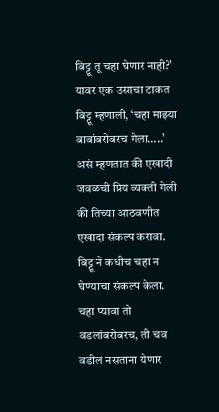बिट्टू तू चहा घेणार नाही?’
यावर एक उसाचा टाकत बिट्टू म्हणाली, ‘चहा माझ्या बाबांबरोबरच गेला…..’
असं म्हणतात की एखादी जवळची प्रिय व्यक्ती गेली की तिच्या आठवणीत एखादा संकल्प करावा. बिट्टू ने कधीच चहा न घेण्याचा संकल्प केला. चहा प्यावा तो वडलांबरोबरच, ती चव वडील नसताना येणार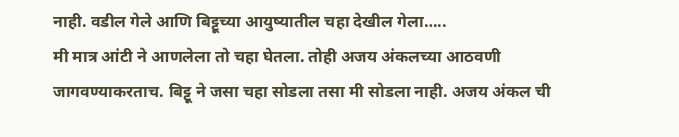नाही. वडील गेले आणि बिट्टूच्या आयुष्यातील चहा देखील गेला…..
मी मात्र आंटी ने आणलेला तो चहा घेतला. तोही अजय अंकलच्या आठवणी जागवण्याकरताच. बिट्टू ने जसा चहा सोडला तसा मी सोडला नाही. अजय अंकल ची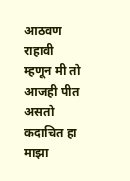आठवण राहावी म्हणून मी तो आजही पीत असतो कदाचित हा माझा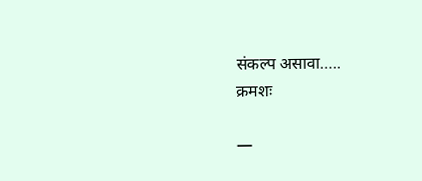संकल्प असावा…..
क्रमशः

—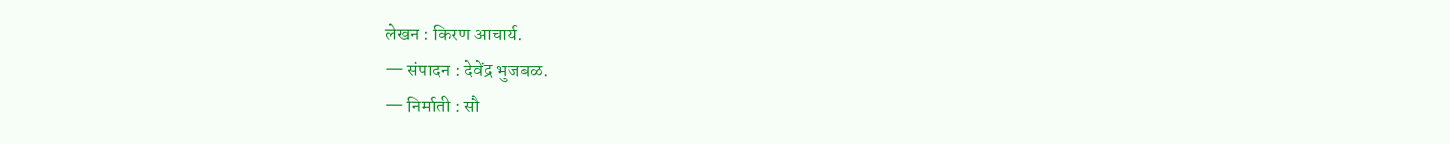लेखन : किरण आचार्य.
— संपादन : देवेंद्र भुजबळ.
— निर्माती : सौ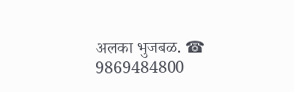अलका भुजबळ. ☎ 9869484800